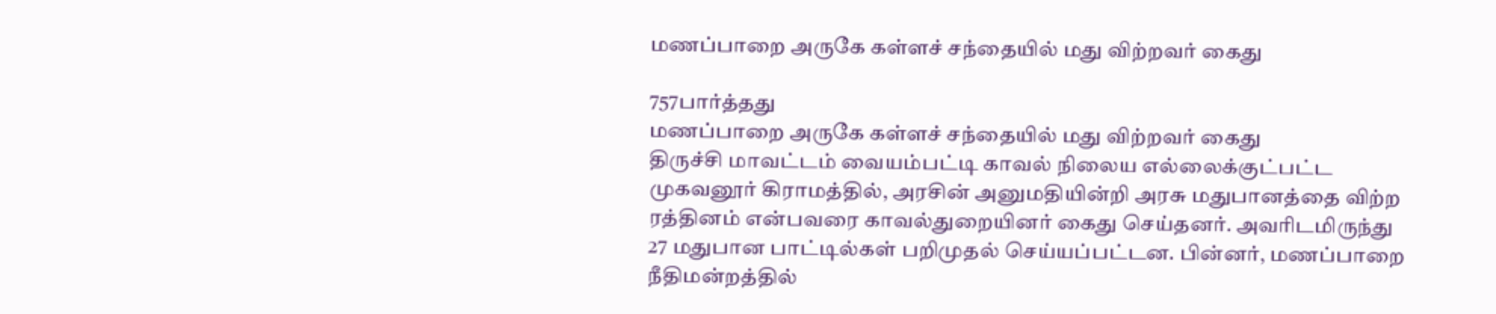மணப்பாறை அருகே கள்ளச் சந்தையில் மது விற்றவர் கைது

757பார்த்தது
மணப்பாறை அருகே கள்ளச் சந்தையில் மது விற்றவர் கைது
திருச்சி மாவட்டம் வையம்பட்டி காவல் நிலைய எல்லைக்குட்பட்ட முகவனூர் கிராமத்தில், அரசின் அனுமதியின்றி அரசு மதுபானத்தை விற்ற ரத்தினம் என்பவரை காவல்துறையினர் கைது செய்தனர். அவரிடமிருந்து 27 மதுபான பாட்டில்கள் பறிமுதல் செய்யப்பட்டன. பின்னர், மணப்பாறை நீதிமன்றத்தில்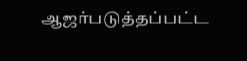ஆஜர்படுத்தப்பட்ட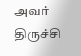அவர் திருச்சி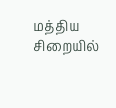மத்திய சிறையில்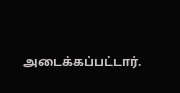அடைக்கப்பட்டார்.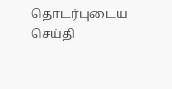தொடர்புடைய செய்தி